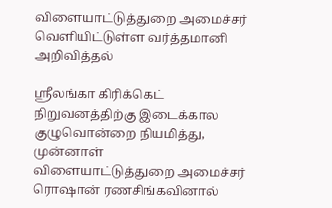விளையாட்டுத்துறை அமைச்சர் வெளியிட்டுள்ள வர்த்தமானி அறிவித்தல்

ஸ்ரீலங்கா கிரிக்கெட் நிறுவனத்திற்கு இடைக்கால குழுவொன்றை நியமித்து, முன்னாள் விளையாட்டுத்துறை அமைச்சர் ரொஷான் ரணசிங்கவினால்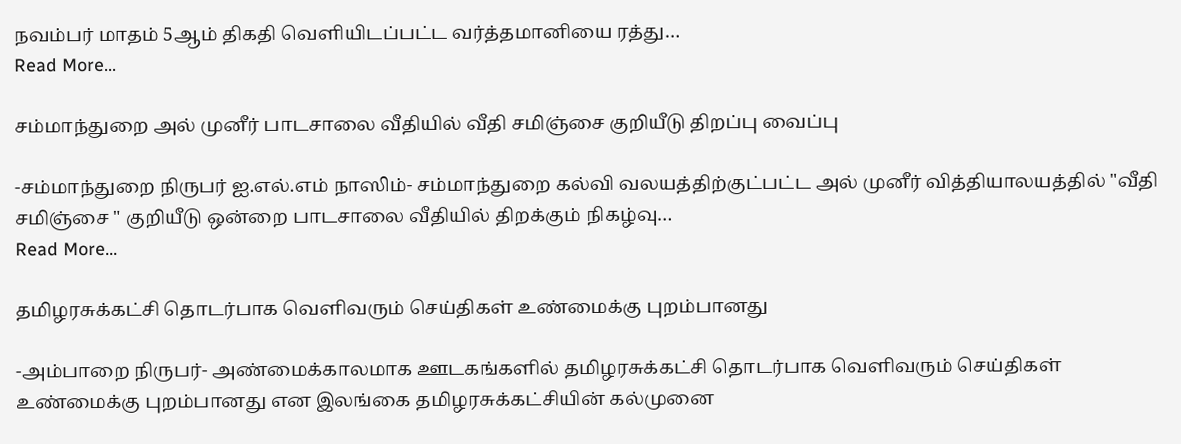நவம்பர் மாதம் 5ஆம் திகதி வெளியிடப்பட்ட வர்த்தமானியை ரத்து…
Read More...

சம்மாந்துறை அல் முனீர் பாடசாலை வீதியில் வீதி சமிஞ்சை குறியீடு திறப்பு வைப்பு

-சம்மாந்துறை நிருபர் ஐ.எல்.எம் நாஸிம்- சம்மாந்துறை கல்வி வலயத்திற்குட்பட்ட அல் முனீர் வித்தியாலயத்தில் "வீதி சமிஞ்சை " குறியீடு ஒன்றை பாடசாலை வீதியில் திறக்கும் நிகழ்வு…
Read More...

தமிழரசுக்கட்சி தொடர்பாக வெளிவரும் செய்திகள் உண்மைக்கு புறம்பானது

-அம்பாறை நிருபர்- அண்மைக்காலமாக ஊடகங்களில் தமிழரசுக்கட்சி தொடர்பாக வெளிவரும் செய்திகள் உண்மைக்கு புறம்பானது என இலங்கை தமிழரசுக்கட்சியின் கல்முனை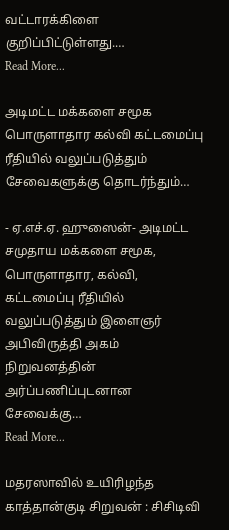வட்டாரக்கிளை குறிப்பிட்டுள்ளது.…
Read More...

அடிமட்ட மக்களை சமூக பொருளாதார கல்வி கட்டமைப்பு ரீதியில் வலுப்படுத்தும் சேவைகளுக்கு தொடர்ந்தும்…

- ஏ.எச்.ஏ. ஹுஸைன்- அடிமட்ட சமுதாய மக்களை சமூக, பொருளாதார, கல்வி, கட்டமைப்பு ரீதியில் வலுப்படுத்தும் இளைஞர் அபிவிருத்தி அகம் நிறுவனத்தின் அர்ப்பணிப்புடனான சேவைக்கு…
Read More...

மதரஸாவில் உயிரிழந்த காத்தான்குடி சிறுவன் : சிசிடிவி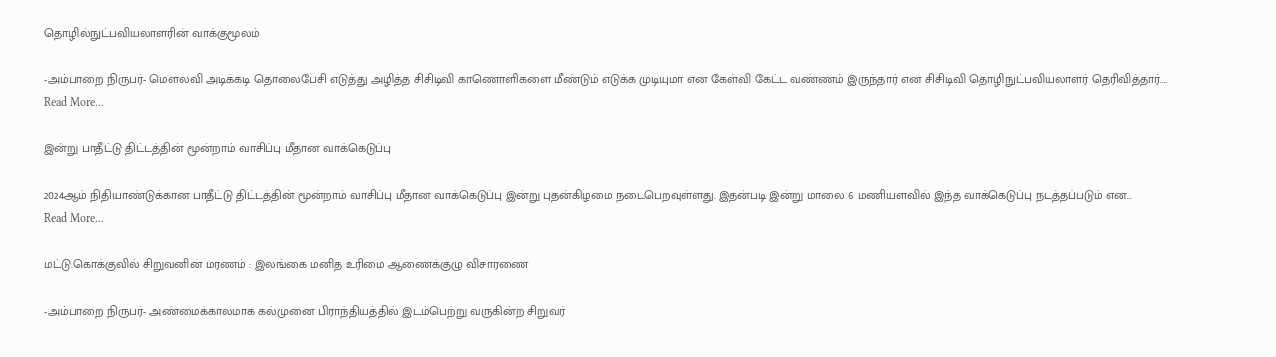தொழில்நுட்பவியலாளரின் வாக்குமூலம்

-அம்பாறை நிருபர்- மௌலவி அடிக்கடி தொலைபேசி எடுத்து அழித்த சிசிடிவி காணொளிகளை மீண்டும் எடுக்க முடியுமா என கேள்வி கேட்ட வண்ணம் இருந்தார் என சிசிடிவி தொழிநுட்பவியலாளர் தெரிவித்தார்.…
Read More...

இன்று பாதீட்டு திட்டத்தின் மூன்றாம் வாசிப்பு மீதான வாக்கெடுப்பு

2024ஆம் நிதியாண்டுக்கான பாதீட்டு திட்டத்தின் மூன்றாம் வாசிப்பு மீதான வாக்கெடுப்பு இன்று புதன்கிழமை நடைபெறவுள்ளது. இதன்படி இன்று மாலை 6 மணியளவில் இந்த வாக்கெடுப்பு நடத்தப்படும் என…
Read More...

மட்டு.கொக்குவில் சிறுவனின் மரணம் : இலங்கை மனித உரிமை ஆணைக்குழு விசாரணை

-அம்பாறை நிருபர்- அண்மைக்காலமாக கல்முனை பிராந்தியத்தில் இடம்பெற்று வருகின்ற சிறுவர்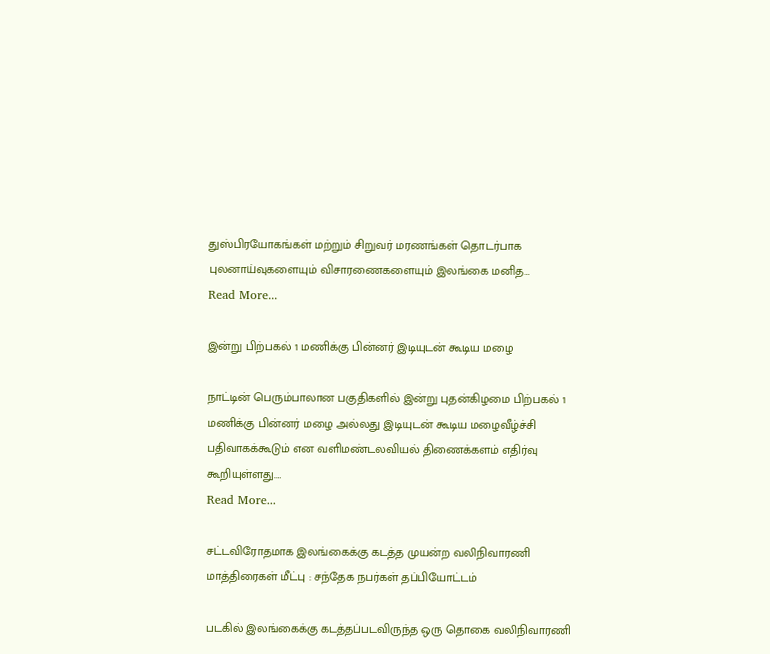துஸ்பிரயோகங்கள் மற்றும் சிறுவர் மரணங்கள் தொடர்பாக புலனாய்வுகளையும் விசாரணைகளையும் இலங்கை மனித…
Read More...

இன்று பிற்பகல் 1 மணிக்கு பின்னர் இடியுடன் கூடிய மழை

நாட்டின் பெரும்பாலான பகுதிகளில் இன்று புதன்கிழமை பிற்பகல் 1 மணிக்கு பின்னர் மழை அல்லது இடியுடன் கூடிய மழைவீழ்ச்சி பதிவாகக்கூடும் என வளிமண்டலவியல் திணைக்களம் எதிர்வு கூறியுள்ளது.…
Read More...

சட்டவிரோதமாக இலங்கைக்கு கடத்த முயன்ற வலிநிவாரணி மாத்திரைகள் மீட்பு : சந்தேக நபர்கள் தப்பியோட்டம்

படகில் இலங்கைக்கு கடத்தப்படவிருந்த ஒரு தொகை வலிநிவாரணி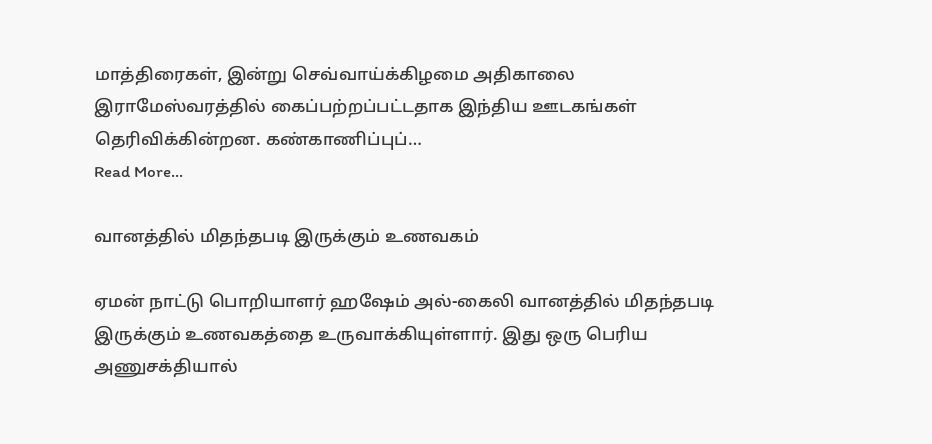மாத்திரைகள், இன்று செவ்வாய்க்கிழமை அதிகாலை இராமேஸ்வரத்தில் கைப்பற்றப்பட்டதாக இந்திய ஊடகங்கள் தெரிவிக்கின்றன. கண்காணிப்புப்…
Read More...

வானத்தில் மிதந்தபடி இருக்கும் உணவகம்

ஏமன் நாட்டு பொறியாளர் ஹஷேம் அல்-கைலி வானத்தில் மிதந்தபடி இருக்கும் உணவகத்தை உருவாக்கியுள்ளார். இது ஒரு பெரிய அணுசக்தியால்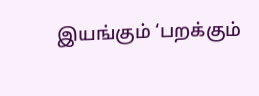இயங்கும் ‘பறக்கும்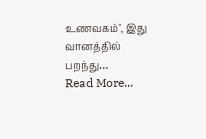உணவகம்’, இது வானத்தில் பறந்து…
Read More...